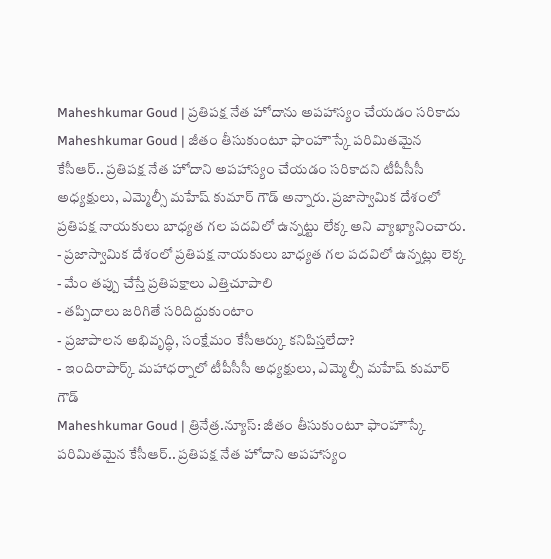Maheshkumar Goud | ప్రతిపక్ష నేత హోదాను అపహాస్యం చేయడం సరికాదు
Maheshkumar Goud | జీతం తీసుకుంటూ ఫాంహౌస్కే పరిమితమైన కేసీఆర్.. ప్రతిపక్ష నేత హోదాని అపహాస్యం చేయడం సరికాదని టీపీసీసీ అధ్యక్షులు, ఎమ్మెల్సీ మహేష్ కుమార్ గౌడ్ అన్నారు. ప్రజాస్వామిక దేశంలో ప్రతిపక్ష నాయకులు బాధ్యత గల పదవిలో ఉన్నట్టు లేక్క అని వ్యాఖ్యానించారు.
- ప్రజాస్వామిక దేశంలో ప్రతిపక్ష నాయకులు బాధ్యత గల పదవిలో ఉన్నట్లు లెక్క
- మేం తప్పు చేస్తే ప్రతిపక్షాలు ఎత్తిచూపాలి
- తప్పిదాలు జరిగితే సరిదిద్దుకుంటాం
- ప్రజాపాలన అభివృద్ధి, సంక్షేమం కేసీఆర్కు కనిపిస్తలేదా?
- ఇందిరాపార్క్ మహాధర్నాలో టీపీసీసీ అధ్యక్షులు, ఎమ్మెల్సీ మహేష్ కుమార్ గౌడ్
Maheshkumar Goud | త్రినేత్ర.న్యూస్: జీతం తీసుకుంటూ ఫాంహౌస్కే పరిమితమైన కేసీఆర్.. ప్రతిపక్ష నేత హోదాని అపహాస్యం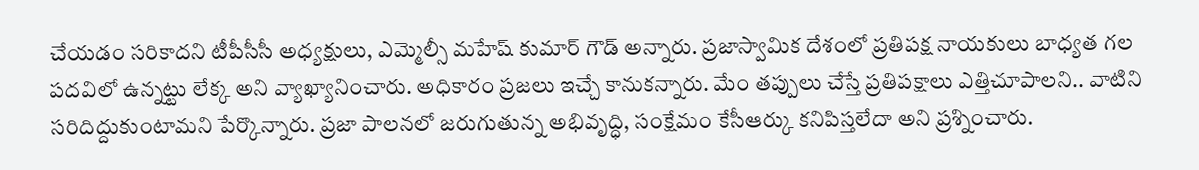చేయడం సరికాదని టీపీసీసీ అధ్యక్షులు, ఎమ్మెల్సీ మహేష్ కుమార్ గౌడ్ అన్నారు. ప్రజాస్వామిక దేశంలో ప్రతిపక్ష నాయకులు బాధ్యత గల పదవిలో ఉన్నట్టు లేక్క అని వ్యాఖ్యానించారు. అధికారం ప్రజలు ఇచ్చే కానుకన్నారు. మేం తప్పులు చేస్తే ప్రతిపక్షాలు ఎత్తిచూపాలని.. వాటిని సరిదిద్దుకుంటామని పేర్కొన్నారు. ప్రజా పాలనలో జరుగుతున్న అభివృద్ధి, సంక్షేమం కేసీఆర్కు కనిపిస్తలేదా అని ప్రశ్నించారు.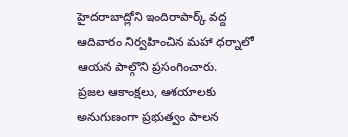హైదరాబాద్లోని ఇందిరాపార్క్ వద్ద ఆదివారం నిర్వహించిన మహా ధర్నాలో ఆయన పాల్గొని ప్రసంగించారు.
ప్రజల ఆకాంక్షలు, ఆశయాలకు అనుగుణంగా ప్రభుత్వం పాలన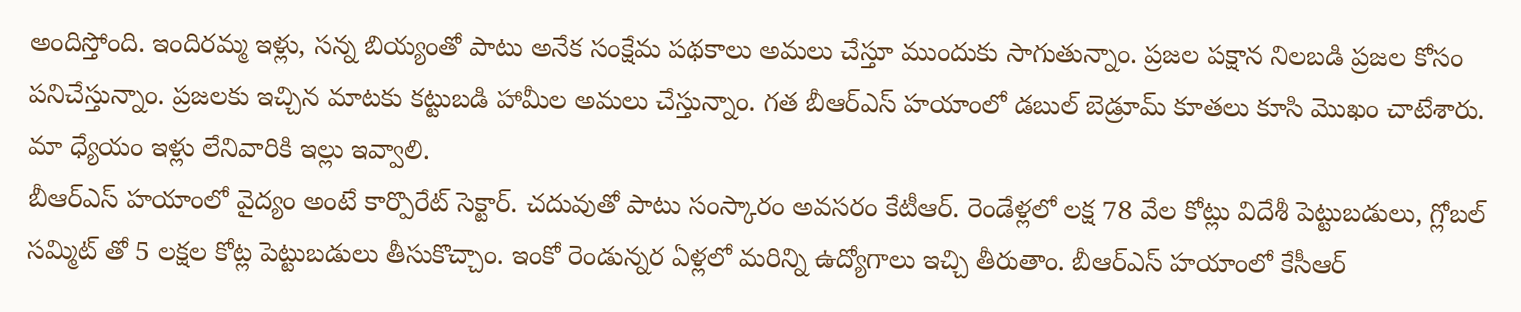అందిస్తోంది. ఇందిరమ్మ ఇళ్లు, సన్న బియ్యంతో పాటు అనేక సంక్షేమ పథకాలు అమలు చేస్తూ ముందుకు సాగుతున్నాం. ప్రజల పక్షాన నిలబడి ప్రజల కోసం పనిచేస్తున్నాం. ప్రజలకు ఇచ్చిన మాటకు కట్టుబడి హామీల అమలు చేస్తున్నాం. గత బీఆర్ఎస్ హయాంలో డబుల్ బెడ్రూమ్ కూతలు కూసి మొఖం చాటేశారు. మా ధ్యేయం ఇళ్లు లేనివారికి ఇల్లు ఇవ్వాలి.
బీఆర్ఎస్ హయాంలో వైద్యం అంటే కార్పొరేట్ సెక్టార్. చదువుతో పాటు సంస్కారం అవసరం కేటీఆర్. రెండేళ్లలో లక్ష 78 వేల కోట్లు విదేశీ పెట్టుబడులు, గ్లోబల్ సమ్మిట్ తో 5 లక్షల కోట్ల పెట్టుబడులు తీసుకొచ్చాం. ఇంకో రెండున్నర ఏళ్లలో మరిన్ని ఉద్యోగాలు ఇచ్చి తీరుతాం. బీఆర్ఎస్ హయాంలో కేసీఆర్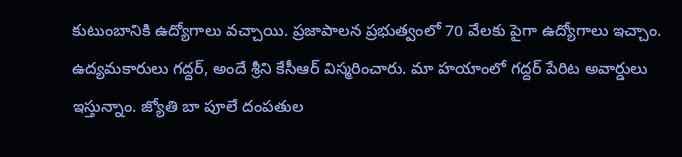కుటుంబానికి ఉద్యోగాలు వచ్చాయి. ప్రజాపాలన ప్రభుత్వంలో 70 వేలకు పైగా ఉద్యోగాలు ఇచ్చాం.
ఉద్యమకారులు గద్దర్, అందే శ్రీని కేసీఆర్ విస్మరించారు. మా హయాంలో గద్దర్ పేరిట అవార్డులు ఇస్తున్నాం. జ్యోతి బా పూలే దంపతుల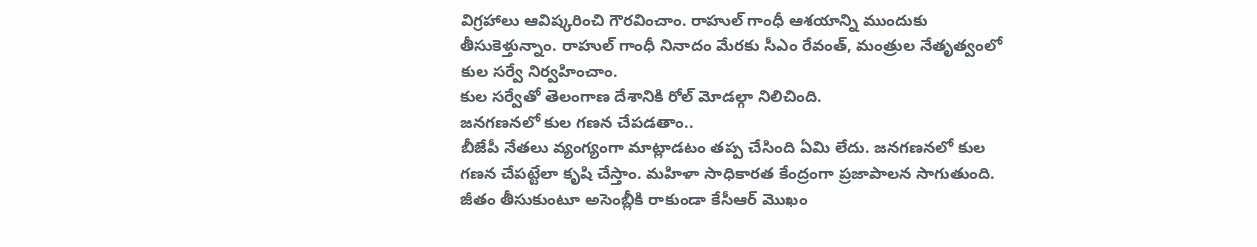విగ్రహాలు ఆవిష్కరించి గౌరవించాం. రాహుల్ గాంధీ ఆశయాన్ని ముందుకు తీసుకెళ్తున్నాం. రాహుల్ గాంధీ నినాదం మేరకు సీఎం రేవంత్, మంత్రుల నేతృత్వంలో కుల సర్వే నిర్వహించాం.
కుల సర్వేతో తెలంగాణ దేశానికి రోల్ మోడల్గా నిలిచింది.
జనగణనలో కుల గణన చేపడతాం..
బీజేపీ నేతలు వ్యంగ్యంగా మాట్లాడటం తప్ప చేసింది ఏమి లేదు. జనగణనలో కుల గణన చేపట్టేలా కృషి చేస్తాం. మహిళా సాధికారత కేంద్రంగా ప్రజాపాలన సాగుతుంది. జీతం తీసుకుంటూ అసెంబ్లీకి రాకుండా కేసీఆర్ మొఖం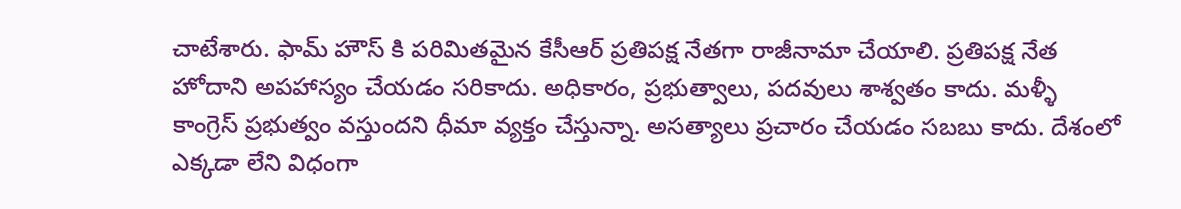చాటేశారు. ఫామ్ హౌస్ కి పరిమితమైన కేసీఆర్ ప్రతిపక్ష నేతగా రాజీనామా చేయాలి. ప్రతిపక్ష నేత హోదాని అపహాస్యం చేయడం సరికాదు. అధికారం, ప్రభుత్వాలు, పదవులు శాశ్వతం కాదు. మళ్ళీ కాంగ్రెస్ ప్రభుత్వం వస్తుందని ధీమా వ్యక్తం చేస్తున్నా. అసత్యాలు ప్రచారం చేయడం సబబు కాదు. దేశంలో ఎక్కడా లేని విధంగా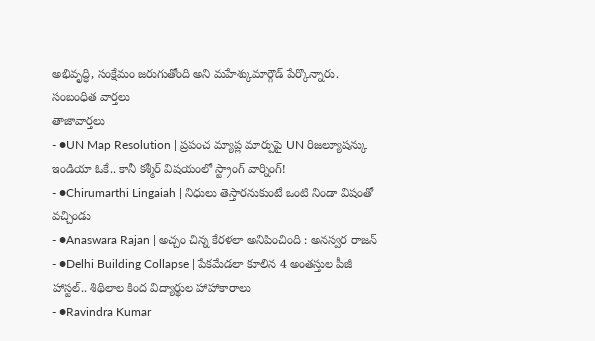అభివృద్ధి, సంక్షేమం జరుగుతోంది అని మహేశ్కుమార్గౌడ్ పేర్కొన్నారు.
సంబంధిత వార్తలు
తాజావార్తలు
- ●UN Map Resolution | ప్రపంచ మ్యాప్ల మార్పుపై UN రిజల్యూషన్కు ఇండియా ఓకే.. కానీ కశ్మీర్ విషయంలో స్ట్రాంగ్ వార్నింగ్!
- ●Chirumarthi Lingaiah | నిధులు తెస్తారనుకుంటే ఒంటి నిండా విషంతో వచ్చిండు
- ●Anaswara Rajan | అచ్చం చిన్న కేరళలా అనిపించింది : అనస్వర రాజన్
- ●Delhi Building Collapse | పేకమేడలా కూలిన 4 అంతస్తుల పీజీ హాస్టల్.. శిథిలాల కింద విద్యార్థుల హాహాకారాలు
- ●Ravindra Kumar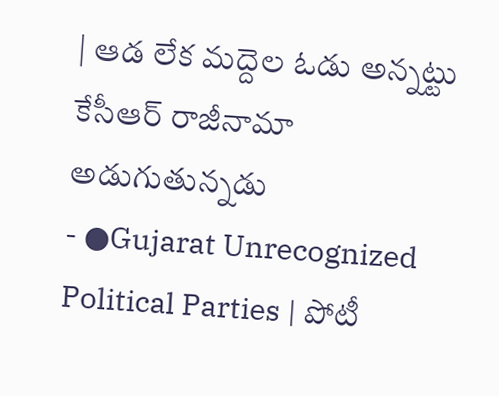| ఆడ లేక మద్దెల ఓడు అన్నట్టు కేసీఆర్ రాజీనామా అడుగుతున్నడు
- ●Gujarat Unrecognized Political Parties | పోటీ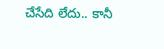చేసేది లేదు.. కానీ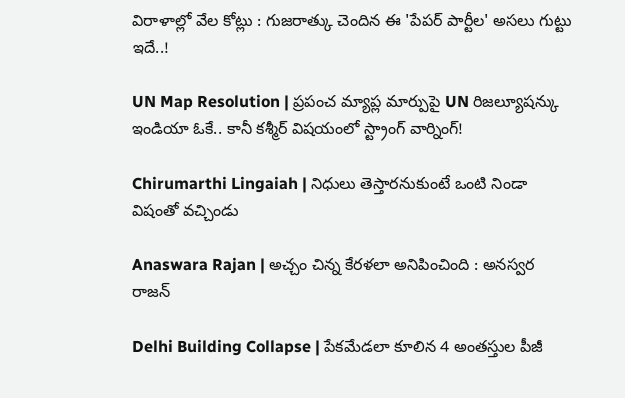విరాళాల్లో వేల కోట్లు : గుజరాత్కు చెందిన ఈ 'పేపర్ పార్టీల' అసలు గుట్టు ఇదే..!

UN Map Resolution | ప్రపంచ మ్యాప్ల మార్పుపై UN రిజల్యూషన్కు ఇండియా ఓకే.. కానీ కశ్మీర్ విషయంలో స్ట్రాంగ్ వార్నింగ్!

Chirumarthi Lingaiah | నిధులు తెస్తారనుకుంటే ఒంటి నిండా విషంతో వచ్చిండు

Anaswara Rajan | అచ్చం చిన్న కేరళలా అనిపించింది : అనస్వర రాజన్

Delhi Building Collapse | పేకమేడలా కూలిన 4 అంతస్తుల పీజీ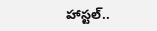హాస్టల్..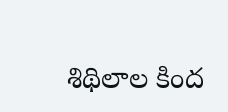శిథిలాల కింద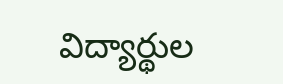విద్యార్థుల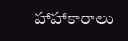హాహాకారాలు